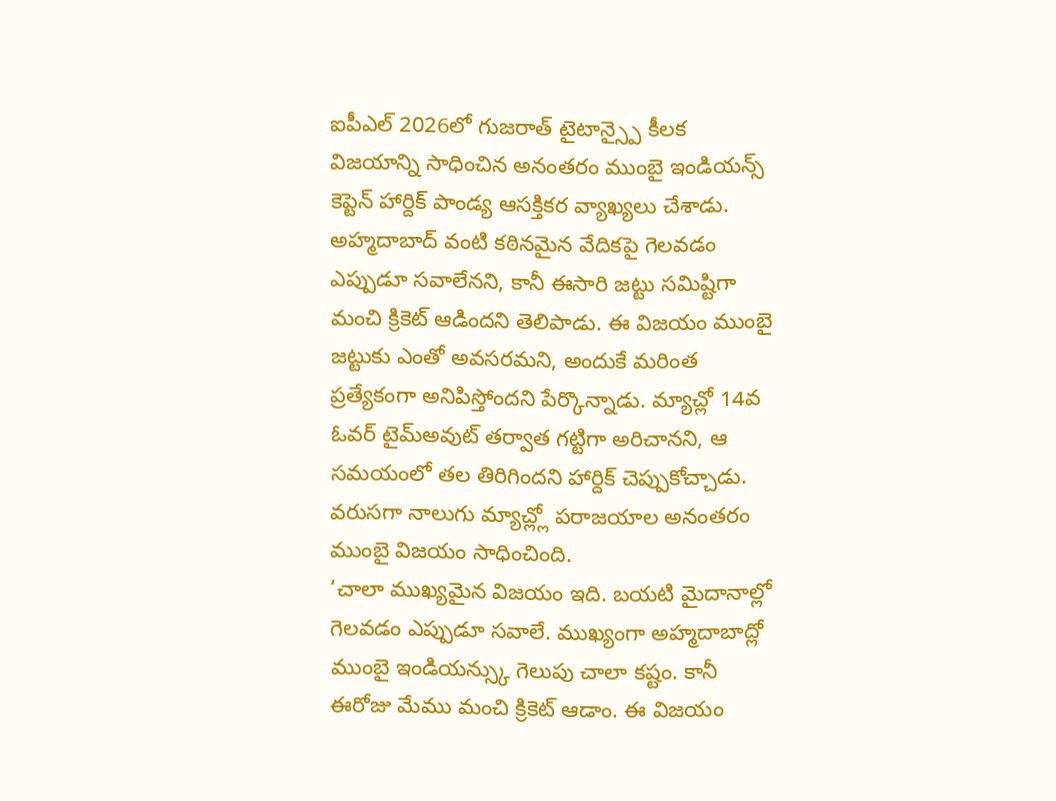ఐపీఎల్ 2026లో గుజరాత్ టైటాన్స్పై కీలక విజయాన్ని సాధించిన అనంతరం ముంబై ఇండియన్స్ కెప్టెన్ హార్దిక్ పాండ్య ఆసక్తికర వ్యాఖ్యలు చేశాడు. అహ్మదాబాద్ వంటి కఠినమైన వేదికపై గెలవడం ఎప్పుడూ సవాలేనని, కానీ ఈసారి జట్టు సమిష్టిగా మంచి క్రికెట్ ఆడిందని తెలిపాడు. ఈ విజయం ముంబై జట్టుకు ఎంతో అవసరమని, అందుకే మరింత ప్రత్యేకంగా అనిపిస్తోందని పేర్కొన్నాడు. మ్యాచ్లో 14వ ఓవర్ టైమ్అవుట్ తర్వాత గట్టిగా అరిచానని, ఆ సమయంలో తల తిరిగిందని హార్దిక్ చెప్పుకోచ్చాడు. వరుసగా నాలుగు మ్యాచ్ల్లో పరాజయాల అనంతరం ముంబై విజయం సాధించింది.
‘చాలా ముఖ్యమైన విజయం ఇది. బయటి మైదానాల్లో గెలవడం ఎప్పుడూ సవాలే. ముఖ్యంగా అహ్మదాబాద్లో ముంబై ఇండియన్స్కు గెలుపు చాలా కష్టం. కానీ ఈరోజు మేము మంచి క్రికెట్ ఆడాం. ఈ విజయం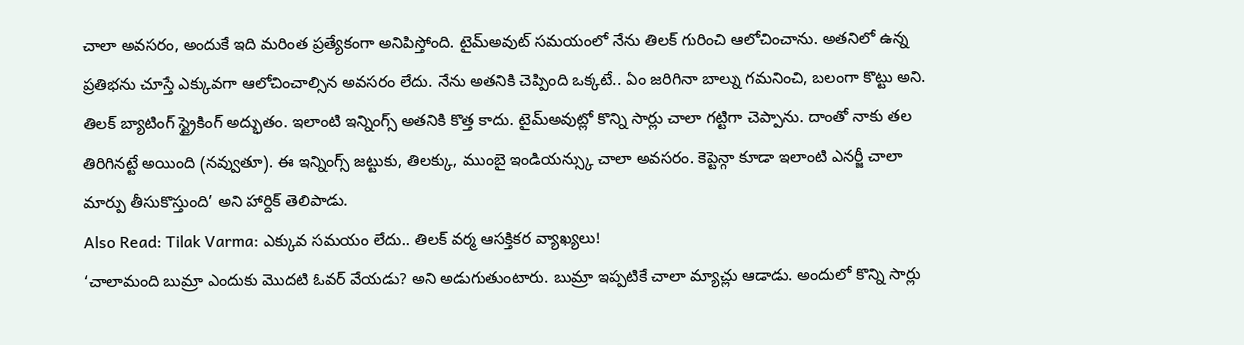చాలా అవసరం, అందుకే ఇది మరింత ప్రత్యేకంగా అనిపిస్తోంది. టైమ్అవుట్ సమయంలో నేను తిలక్ గురించి ఆలోచించాను. అతనిలో ఉన్న ప్రతిభను చూస్తే ఎక్కువగా ఆలోచించాల్సిన అవసరం లేదు. నేను అతనికి చెప్పింది ఒక్కటే.. ఏం జరిగినా బాల్ను గమనించి, బలంగా కొట్టు అని. తిలక్ బ్యాటింగ్ స్ట్రైకింగ్ అద్భుతం. ఇలాంటి ఇన్నింగ్స్ అతనికి కొత్త కాదు. టైమ్అవుట్లో కొన్ని సార్లు చాలా గట్టిగా చెప్పాను. దాంతో నాకు తల తిరిగినట్టే అయింది (నవ్వుతూ). ఈ ఇన్నింగ్స్ జట్టుకు, తిలక్కు, ముంబై ఇండియన్స్కు చాలా అవసరం. కెప్టెన్గా కూడా ఇలాంటి ఎనర్జీ చాలా మార్పు తీసుకొస్తుంది’ అని హార్దిక్ తెలిపాడు.
Also Read: Tilak Varma: ఎక్కువ సమయం లేదు.. తిలక్ వర్మ ఆసక్తికర వ్యాఖ్యలు!
‘చాలామంది బుమ్రా ఎందుకు మొదటి ఓవర్ వేయడు? అని అడుగుతుంటారు. బుమ్రా ఇప్పటికే చాలా మ్యాచ్లు ఆడాడు. అందులో కొన్ని సార్లు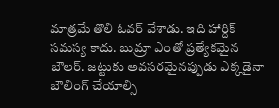మాత్రమే తొలి ఓవర్ వేశాడు. ఇది హార్దిక్ సమస్య కాదు. బుమ్రా ఎంతో ప్రత్యేకమైన బౌలర్. జట్టుకు అవసరమైనప్పుడు ఎక్కడైనా బౌలింగ్ చేయాల్సి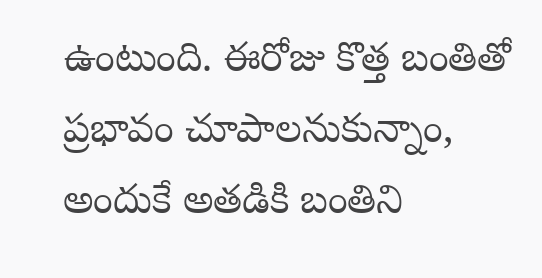ఉంటుంది. ఈరోజు కొత్త బంతితో ప్రభావం చూపాలనుకున్నాం, అందుకే అతడికి బంతిని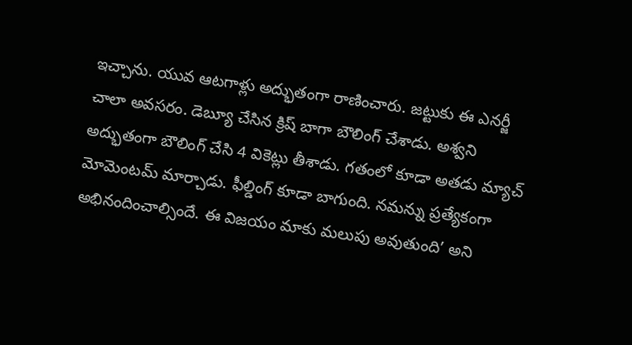ఇచ్చాను. యువ ఆటగాళ్లు అద్భుతంగా రాణించారు. జట్టుకు ఈ ఎనర్జీ చాలా అవసరం. డెబ్యూ చేసిన క్రిష్ బాగా బౌలింగ్ చేశాడు. అశ్వని అద్భుతంగా బౌలింగ్ చేసి 4 వికెట్లు తీశాడు. గతంలో కూడా అతడు మ్యాచ్ మోమెంటమ్ మార్చాడు. ఫీల్డింగ్ కూడా బాగుంది. నమన్ను ప్రత్యేకంగా అభినందించాల్సిందే. ఈ విజయం మాకు మలుపు అవుతుంది’ అని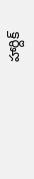హార్దిక్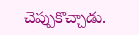చెప్పుకొచ్చాడు.